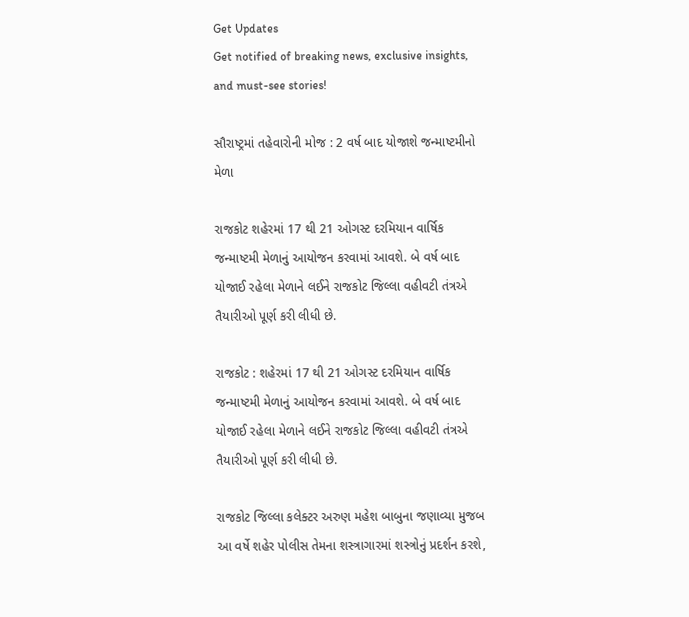Get Updates
Get notified of breaking news, exclusive insights, and must-see stories!

સૌરાષ્ટ્રમાં તહેવારોની મોજ : 2 વર્ષ બાદ યોજાશે જન્માષ્ટમીનો મેળા

રાજકોટ શહેરમાં 17 થી 21 ઓગસ્ટ દરમિયાન વાર્ષિક જન્માષ્ટમી મેળાનું આયોજન કરવામાં આવશે. બે વર્ષ બાદ યોજાઈ રહેલા મેળાને લઈને રાજકોટ જિલ્લા વહીવટી તંત્રએ તૈયારીઓ પૂર્ણ કરી લીધી છે.

રાજકોટ : શહેરમાં 17 થી 21 ઓગસ્ટ દરમિયાન વાર્ષિક જન્માષ્ટમી મેળાનું આયોજન કરવામાં આવશે. બે વર્ષ બાદ યોજાઈ રહેલા મેળાને લઈને રાજકોટ જિલ્લા વહીવટી તંત્રએ તૈયારીઓ પૂર્ણ કરી લીધી છે.

રાજકોટ જિલ્લા કલેક્ટર અરુણ મહેશ બાબુના જણાવ્યા મુજબ આ વર્ષે શહેર પોલીસ તેમના શસ્ત્રાગારમાં શસ્ત્રોનું પ્રદર્શન કરશે,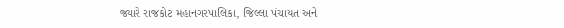જ્યારે રાજકોટ મહાનગરપાલિકા, જિલ્લા પંચાયત અને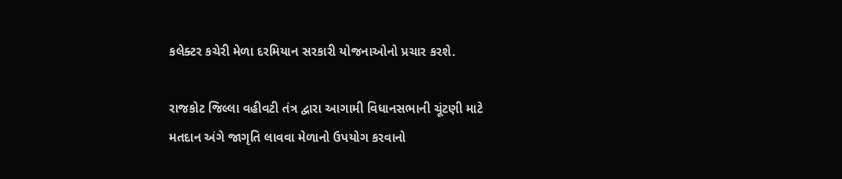કલેક્ટર કચેરી મેળા દરમિયાન સરકારી યોજનાઓનો પ્રચાર કરશે.

રાજકોટ જિલ્લા વહીવટી તંત્ર દ્વારા આગામી વિધાનસભાની ચૂંટણી માટે મતદાન અંગે જાગૃતિ લાવવા મેળાનો ઉપયોગ કરવાનો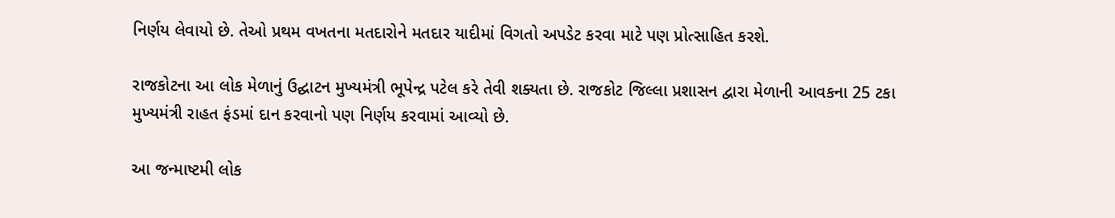નિર્ણય લેવાયો છે. તેઓ પ્રથમ વખતના મતદારોને મતદાર યાદીમાં વિગતો અપડેટ કરવા માટે પણ પ્રોત્સાહિત કરશે.

રાજકોટના આ લોક મેળાનું ઉદ્ઘાટન મુખ્યમંત્રી ભૂપેન્દ્ર પટેલ કરે તેવી શક્યતા છે. રાજકોટ જિલ્લા પ્રશાસન દ્વારા મેળાની આવકના 25 ટકા મુખ્યમંત્રી રાહત ફંડમાં દાન કરવાનો પણ નિર્ણય કરવામાં આવ્યો છે.

આ જન્માષ્ટમી લોક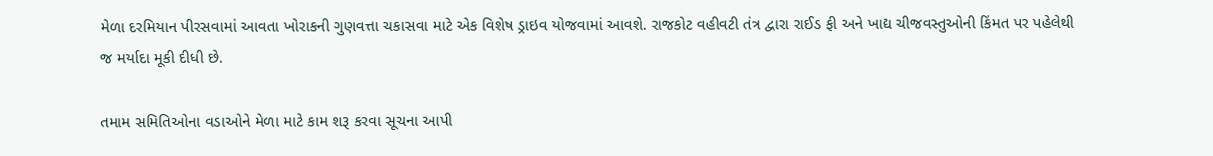મેળા દરમિયાન પીરસવામાં આવતા ખોરાકની ગુણવત્તા ચકાસવા માટે એક વિશેષ ડ્રાઇવ યોજવામાં આવશે. રાજકોટ વહીવટી તંત્ર દ્વારા રાઈડ ફી અને ખાદ્ય ચીજવસ્તુઓની કિંમત પર પહેલેથી જ મર્યાદા મૂકી દીધી છે.

તમામ સમિતિઓના વડાઓને મેળા માટે કામ શરૂ કરવા સૂચના આપી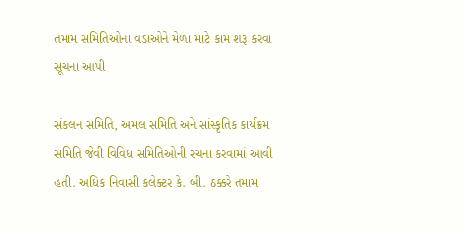તમામ સમિતિઓના વડાઓને મેળા માટે કામ શરૂ કરવા સૂચના આપી

સંકલન સમિતિ, અમલ સમિતિ અને સાંસ્કૃતિક કાર્યક્રમ સમિતિ જેવી વિવિધ સમિતિઓની રચના કરવામાં આવી હતી. અધિક નિવાસી કલેક્ટર કે. બી. ઠક્કરે તમામ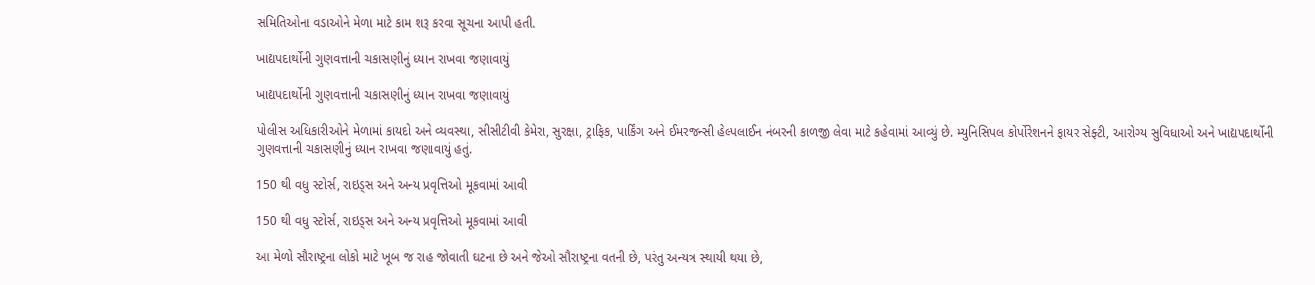સમિતિઓના વડાઓને મેળા માટે કામ શરૂ કરવા સૂચના આપી હતી.

ખાદ્યપદાર્થોની ગુણવત્તાની ચકાસણીનું ધ્યાન રાખવા જણાવાયું

ખાદ્યપદાર્થોની ગુણવત્તાની ચકાસણીનું ધ્યાન રાખવા જણાવાયું

પોલીસ અધિકારીઓને મેળામાં કાયદો અને વ્યવસ્થા, સીસીટીવી કેમેરા, સુરક્ષા, ટ્રાફિક, પાર્કિંગ અને ઈમરજન્સી હેલ્પલાઈન નંબરની કાળજી લેવા માટે કહેવામાં આવ્યું છે. મ્યુનિસિપલ કોર્પોરેશનને ફાયર સેફ્ટી, આરોગ્ય સુવિધાઓ અને ખાદ્યપદાર્થોની ગુણવત્તાની ચકાસણીનું ધ્યાન રાખવા જણાવાયું હતું.

150 થી વધુ સ્ટોર્સ, રાઇડ્સ અને અન્ય પ્રવૃત્તિઓ મૂકવામાં આવી

150 થી વધુ સ્ટોર્સ, રાઇડ્સ અને અન્ય પ્રવૃત્તિઓ મૂકવામાં આવી

આ મેળો સૌરાષ્ટ્રના લોકો માટે ખૂબ જ રાહ જોવાતી ઘટના છે અને જેઓ સૌરાષ્ટ્રના વતની છે, પરંતુ અન્યત્ર સ્થાયી થયા છે,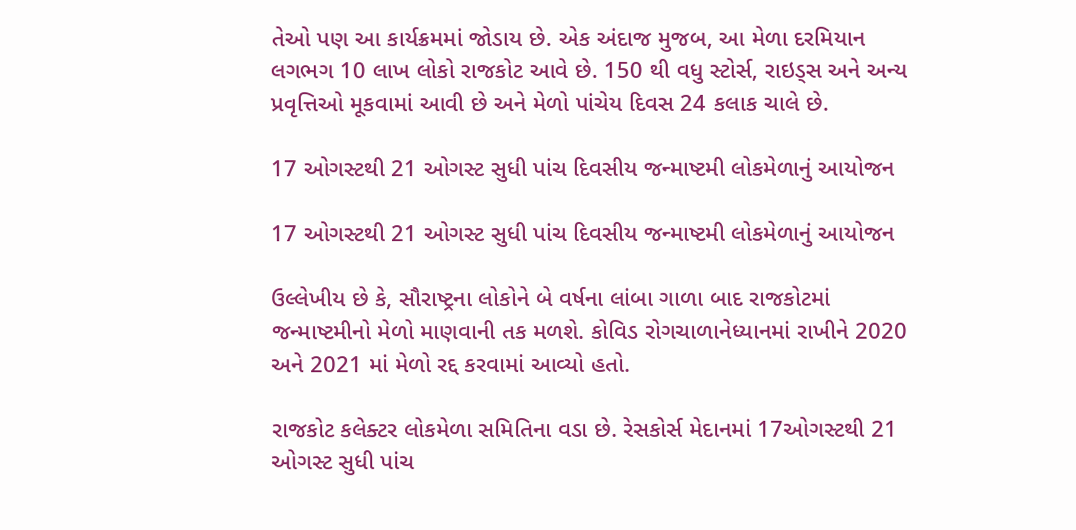તેઓ પણ આ કાર્યક્રમમાં જોડાય છે. એક અંદાજ મુજબ, આ મેળા દરમિયાન લગભગ 10 લાખ લોકો રાજકોટ આવે છે. 150 થી વધુ સ્ટોર્સ, રાઇડ્સ અને અન્ય પ્રવૃત્તિઓ મૂકવામાં આવી છે અને મેળો પાંચેય દિવસ 24 કલાક ચાલે છે.

17 ઓગસ્ટથી 21 ઓગસ્ટ સુધી પાંચ દિવસીય જન્માષ્ટમી લોકમેળાનું આયોજન

17 ઓગસ્ટથી 21 ઓગસ્ટ સુધી પાંચ દિવસીય જન્માષ્ટમી લોકમેળાનું આયોજન

ઉલ્લેખીય છે કે, સૌરાષ્ટ્રના લોકોને બે વર્ષના લાંબા ગાળા બાદ રાજકોટમાં જન્માષ્ટમીનો મેળો માણવાની તક મળશે. કોવિડ રોગચાળાનેધ્યાનમાં રાખીને 2020 અને 2021 માં મેળો રદ્દ કરવામાં આવ્યો હતો.

રાજકોટ કલેક્ટર લોકમેળા સમિતિના વડા છે. રેસકોર્સ મેદાનમાં 17ઓગસ્ટથી 21 ઓગસ્ટ સુધી પાંચ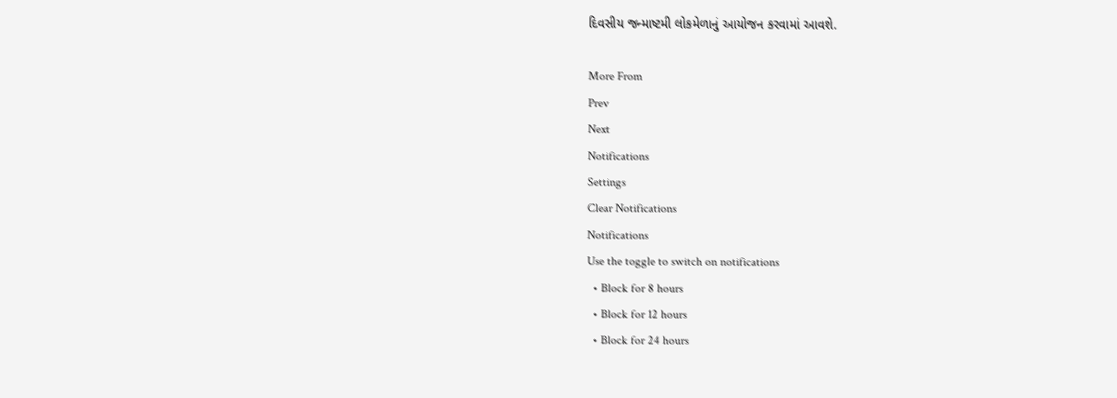દિવસીય જન્માષ્ટમી લોકમેળાનું આયોજન કરવામાં આવશે.

More From
Prev
Next
Notifications
Settings
Clear Notifications
Notifications
Use the toggle to switch on notifications
  • Block for 8 hours
  • Block for 12 hours
  • Block for 24 hours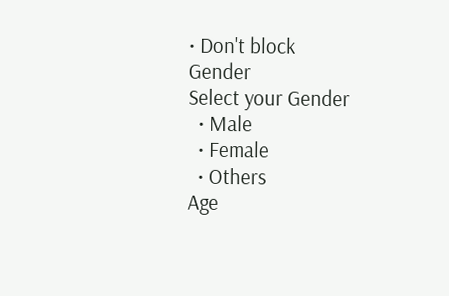• Don't block
Gender
Select your Gender
  • Male
  • Female
  • Others
Age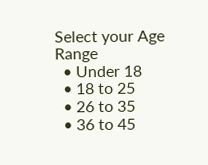Select your Age Range
  • Under 18
  • 18 to 25
  • 26 to 35
  • 36 to 45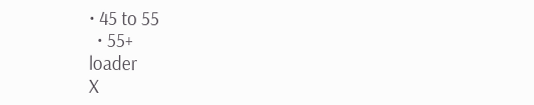• 45 to 55
  • 55+
loader
X